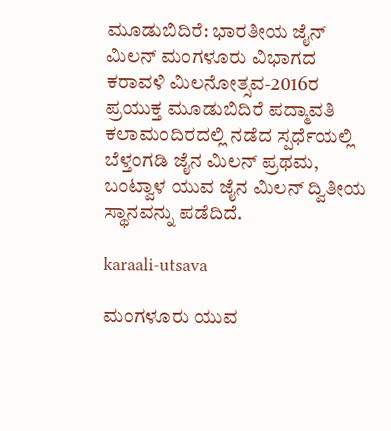ಮೂಡುಬಿದಿರೆ: ಭಾರತೀಯ ಜೈನ್ ಮಿಲನ್ ಮಂಗಳೂರು ವಿಭಾಗದ ಕರಾವಳಿ ಮಿಲನೋತ್ಸವ-2016ರ ಪ್ರಯುಕ್ತ ಮೂಡುಬಿದಿರೆ ಪದ್ಮಾವತಿ ಕಲಾಮಂದಿರದಲ್ಲಿ ನಡೆದ ಸ್ಪರ್ಧೆಯಲ್ಲಿ ಬೆಳ್ತಂಗಡಿ ಜೈನ ಮಿಲನ್ ಪ್ರಥಮ, ಬಂಟ್ವಾಳ ಯುವ ಜೈನ ಮಿಲನ್ ದ್ವಿತೀಯ ಸ್ಥಾನವನ್ನು ಪಡೆದಿದೆ.

karaali-utsava

ಮಂಗಳೂರು ಯುವ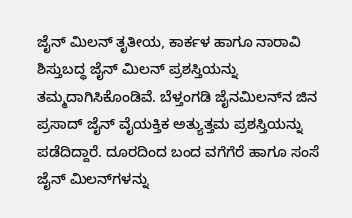ಜೈನ್ ಮಿಲನ್ ತೃತೀಯ, ಕಾರ್ಕಳ ಹಾಗೂ ನಾರಾವಿ ಶಿಸ್ತುಬದ್ಧ ಜೈನ್ ಮಿಲನ್ ಪ್ರಶಸ್ತಿಯನ್ನು ತಮ್ಮದಾಗಿಸಿಕೊಂಡಿವೆ. ಬೆಳ್ತಂಗಡಿ ಜೈನಮಿಲನ್‍ನ ಜಿನ ಪ್ರಸಾದ್ ಜೈನ್ ವೈಯಕ್ತಿಕ ಅತ್ಯುತ್ತಮ ಪ್ರಶಸ್ತಿಯನ್ನು ಪಡೆದಿದ್ದಾರೆ. ದೂರದಿಂದ ಬಂದ ವಗೆಗೆರೆ ಹಾಗೂ ಸಂಸೆ ಜೈನ್ ಮಿಲನ್‍ಗಳನ್ನು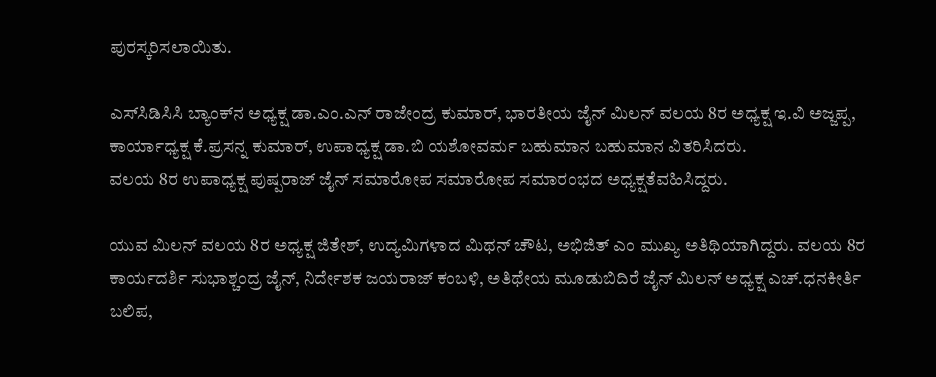ಪುರಸ್ಕರಿಸಲಾಯಿತು.

ಎಸ್‍ಸಿಡಿಸಿಸಿ ಬ್ಯಾಂಕ್‍ನ ಅಧ್ಯಕ್ಷ ಡಾ.ಎಂ.ಎನ್ ರಾಜೇಂದ್ರ ಕುಮಾರ್, ಭಾರತೀಯ ಜೈನ್ ಮಿಲನ್ ವಲಯ 8ರ ಅಧ್ಯಕ್ಷ ಇ.ವಿ ಅಜ್ಜಪ್ಪ, ಕಾರ್ಯಾಧ್ಯಕ್ಷ ಕೆ.ಪ್ರಸನ್ನ ಕುಮಾರ್, ಉಪಾಧ್ಯಕ್ಷ ಡಾ.ಬಿ ಯಶೋವರ್ಮ ಬಹುಮಾನ ಬಹುಮಾನ ವಿತರಿಸಿದರು.
ವಲಯ 8ರ ಉಪಾಧ್ಯಕ್ಷ ಪುಷ್ಪರಾಜ್ ಜೈನ್ ಸಮಾರೋಪ ಸಮಾರೋಪ ಸಮಾರಂಭದ ಅಧ್ಯಕ್ಷತೆವಹಿಸಿದ್ದರು.

ಯುವ ಮಿಲನ್ ವಲಯ 8ರ ಅಧ್ಯಕ್ಷ ಜಿತೇಶ್, ಉದ್ಯಮಿಗಳಾದ ಮಿಥನ್ ಚೌಟ, ಅಭಿಜಿತ್ ಎಂ ಮುಖ್ಯ ಅತಿಥಿಯಾಗಿದ್ದರು. ವಲಯ 8ರ ಕಾರ್ಯದರ್ಶಿ ಸುಭಾಶ್ಚಂದ್ರ ಜೈನ್, ನಿರ್ದೇಶಕ ಜಯರಾಜ್ ಕಂಬಳಿ, ಅತಿಥೇಯ ಮೂಡುಬಿದಿರೆ ಜೈನ್ ಮಿಲನ್ ಅಧ್ಯಕ್ಷ ಎಚ್.ಧನಕೀರ್ತಿ ಬಲಿಪ,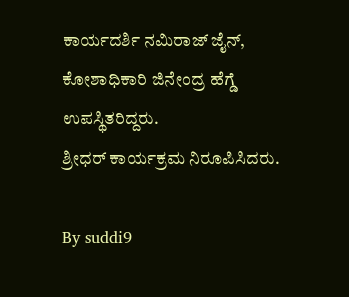ಕಾರ್ಯದರ್ಶಿ ನಮಿರಾಜ್ ಜೈನ್, ಕೋಶಾಧಿಕಾರಿ ಜಿನೇಂದ್ರ ಹೆಗ್ಡೆ ಉಪಸ್ಥಿತರಿದ್ದರು.
ಶ್ರೀಧರ್ ಕಾರ್ಯಕ್ರಮ ನಿರೂಪಿಸಿದರು.

By suddi9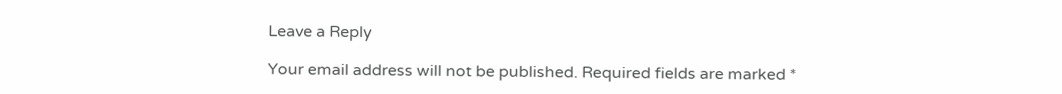Leave a Reply

Your email address will not be published. Required fields are marked *